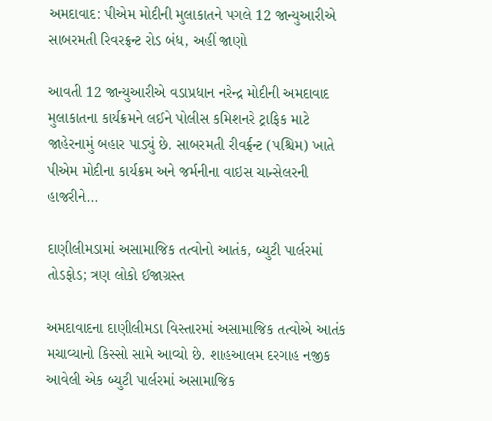અમદાવાદ: પીએમ મોદીની મુલાકાતને પગલે 12 જાન્યુઆરીએ સાબરમતી રિવરફ્રન્ટ રોડ બંધ, અહીં જાણો

આવતી 12 જાન્યુઆરીએ વડાપ્રધાન નરેન્દ્ર મોદીની અમદાવાદ મુલાકાતના કાર્યક્રમને લઈને પોલીસ કમિશનરે ટ્રાફિક માટે જાહેરનામું બહાર પાડ્યું છે. સાબરમતી રીવર્ફ્રન્ટ (પશ્ચિમ) ખાતે પીએમ મોદીના કાર્યક્રમ અને જર્મનીના વાઇસ ચાન્સેલરની હાજરીને…

દાણીલીમડામાં અસામાજિક તત્વોનો આતંક, બ્યુટી પાર્લરમાં તોડફોડ; ત્રણ લોકો ઈજાગ્રસ્ત

અમદાવાદના દાણીલીમડા વિસ્તારમાં અસામાજિક તત્વોએ આતંક મચાવ્યાનો કિસ્સો સામે આવ્યો છે. શાહઆલમ દરગાહ નજીક આવેલી એક બ્યુટી પાર્લરમાં અસામાજિક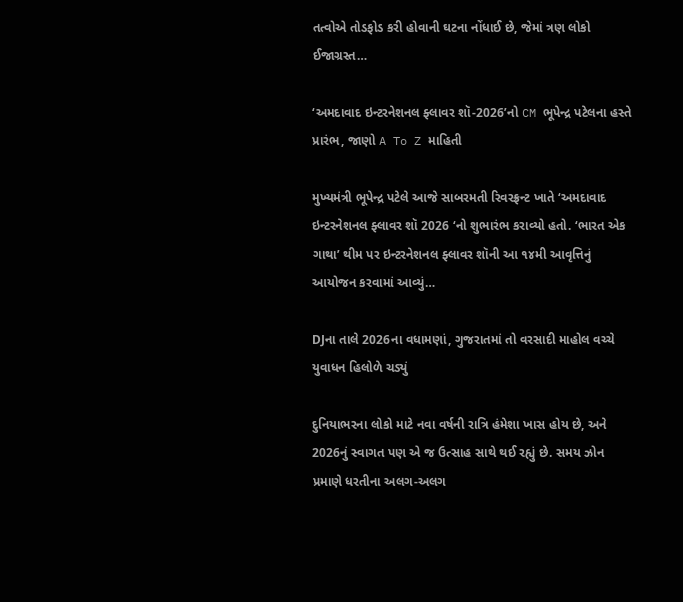તત્વોએ તોડફોડ કરી હોવાની ઘટના નોંધાઈ છે, જેમાં ત્રણ લોકો ઈજાગ્રસ્ત…

‘અમદાવાદ ઇન્ટરનેશનલ ફ્લાવર શૉ-2026’નો CM ભૂપેન્દ્ર પટેલના હસ્તે પ્રારંભ, જાણો A To Z માહિતી

મુખ્યમંત્રી ભૂપેન્દ્ર પટેલે આજે સાબરમતી રિવરફ્રન્ટ ખાતે ‘અમદાવાદ ઇન્ટરનેશનલ ફ્લાવર શૉ 2026 ‘નો શુભારંભ કરાવ્યો હતો. ‘ભારત એક ગાથા’ થીમ પર ઇન્ટરનેશનલ ફ્લાવર શૉની આ ૧૪મી આવૃત્તિનું આયોજન કરવામાં આવ્યું…

DJના તાલે 2026ના વધામણાં, ગુજરાતમાં તો વરસાદી માહોલ વચ્ચે યુવાધન હિલોળે ચડ્યું

દુનિયાભરના લોકો માટે નવા વર્ષની રાત્રિ હંમેશા ખાસ હોય છે, અને 2026નું સ્વાગત પણ એ જ ઉત્સાહ સાથે થઈ રહ્યું છે. સમય ઝોન પ્રમાણે ધરતીના અલગ-અલગ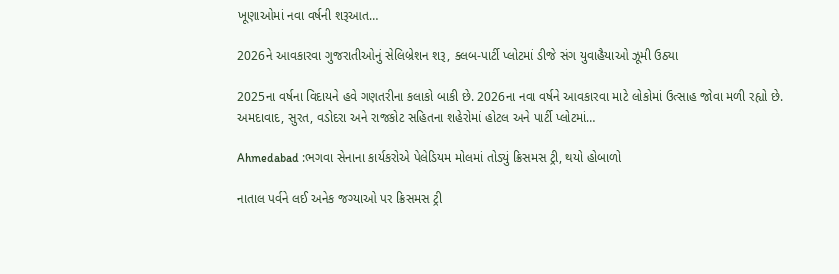ખૂણાઓમાં નવા વર્ષની શરૂઆત…

2026ને આવકારવા ગુજરાતીઓનું સેલિબ્રેશન શરૂ, ક્લબ-પાર્ટી પ્લોટમાં ડીજે સંગ યુવાહૈયાઓ ઝૂમી ઉઠ્યા

2025ના વર્ષના વિદાયને હવે ગણતરીના કલાકો બાકી છે. 2026ના નવા વર્ષને આવકારવા માટે લોકોમાં ઉત્સાહ જોવા મળી રહ્યો છે. અમદાવાદ, સુરત, વડોદરા અને રાજકોટ સહિતના શહેરોમાં હોટલ અને પાર્ટી પ્લોટમાં…

Ahmedabad :ભગવા સેનાના કાર્યકરોએ પેલેડિયમ મોલમાં તોડ્યું ક્રિસમસ ટ્રી, થયો હોબાળો

નાતાલ પર્વને લઈ અનેક જગ્યાઓ પર ક્રિસમસ ટ્રી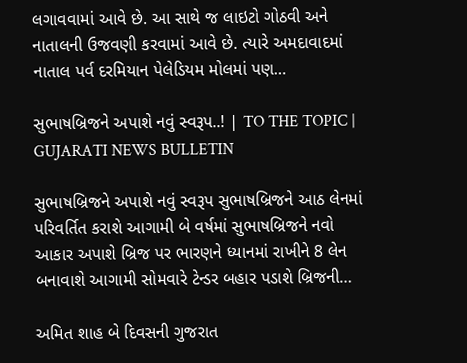લગાવવામાં આવે છે. આ સાથે જ લાઇટો ગોઠવી અને નાતાલની ઉજવણી કરવામાં આવે છે. ત્યારે અમદાવાદમાં નાતાલ પર્વ દરમિયાન પેલેડિયમ મોલમાં પણ…

સુભાષબ્રિજને અપાશે નવું સ્વરૂપ..! | TO THE TOPIC | GUJARATI NEWS BULLETIN

સુભાષબ્રિજને અપાશે નવું સ્વરૂપ સુભાષબ્રિજને આઠ લેનમાં પરિવર્તિત કરાશે આગામી બે વર્ષમાં સુભાષબ્રિજને નવો આકાર અપાશે બ્રિજ પર ભારણને ધ્યાનમાં રાખીને 8 લેન બનાવાશે આગામી સોમવારે ટેન્ડર બહાર પડાશે બ્રિજની…

અમિત શાહ બે દિવસની ગુજરાત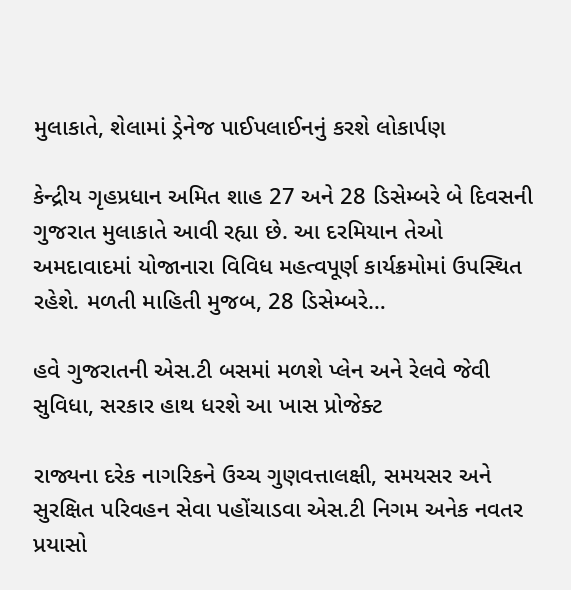મુલાકાતે, શેલામાં ડ્રેનેજ પાઈપલાઈનનું કરશે લોકાર્પણ

કેન્દ્રીય ગૃહપ્રધાન અમિત શાહ 27 અને 28 ડિસેમ્બરે બે દિવસની ગુજરાત મુલાકાતે આવી રહ્યા છે. આ દરમિયાન તેઓ અમદાવાદમાં યોજાનારા વિવિધ મહત્વપૂર્ણ કાર્યક્રમોમાં ઉપસ્થિત રહેશે. મળતી માહિતી મુજબ, 28 ડિસેમ્બરે…

હવે ગુજરાતની એસ.ટી બસમાં મળશે પ્લેન અને રેલવે જેવી સુવિધા, સરકાર હાથ ધરશે આ ખાસ પ્રોજેક્ટ

રાજ્યના દરેક નાગરિકને ઉચ્ચ ગુણવત્તાલક્ષી, સમયસર અને સુરક્ષિત પરિવહન સેવા પહોંચાડવા એસ.ટી નિગમ અનેક નવતર પ્રયાસો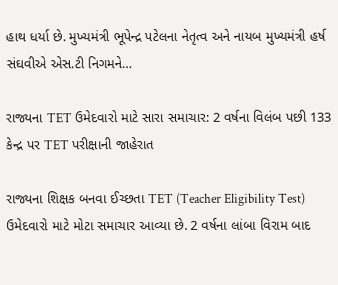હાથ ધર્યા છે. મુખ્યમંત્રી ભૂપેન્દ્ર પટેલના નેતૃત્વ અને નાયબ મુખ્યમંત્રી હર્ષ સંઘવીએ એસ.ટી નિગમને…

રાજ્યના TET ઉમેદવારો માટે સારા સમાચાર: 2 વર્ષના વિલંબ પછી 133 કેન્દ્ર પર TET પરીક્ષાની જાહેરાત

રાજ્યના શિક્ષક બનવા ઈચ્છતા TET (Teacher Eligibility Test) ઉમેદવારો માટે મોટા સમાચાર આવ્યા છે. 2 વર્ષના લાંબા વિરામ બાદ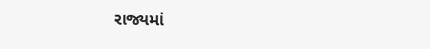રાજ્યમાં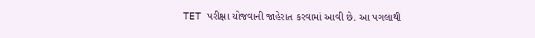TET પરીક્ષા યોજવાની જાહેરાત કરવામાં આવી છે. આ પગલાથી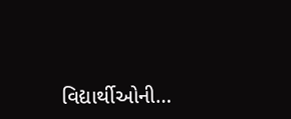વિદ્યાર્થીઓની…